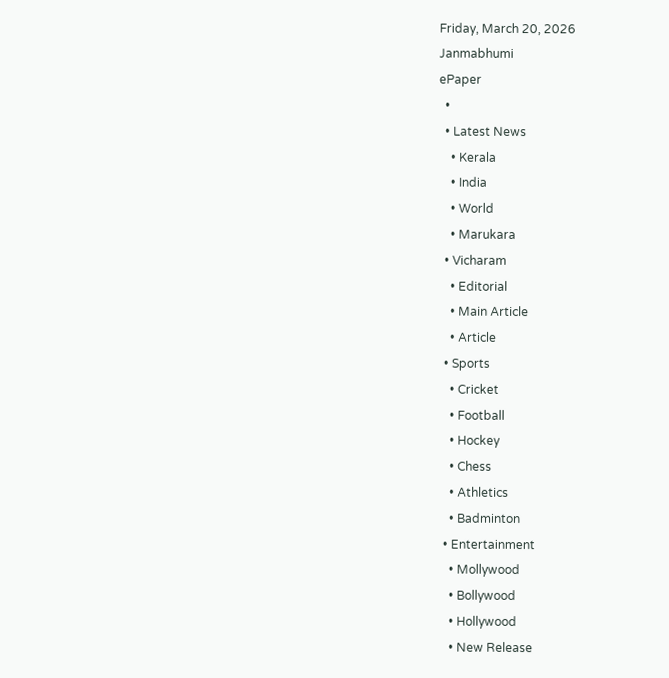Friday, March 20, 2026
Janmabhumi
ePaper
  •
  • Latest News
    • Kerala
    • India
    • World
    • Marukara
  • Vicharam
    • Editorial
    • Main Article
    • Article
  • Sports
    • Cricket
    • Football
    • Hockey
    • Chess
    • Athletics
    • Badminton
  • Entertainment
    • Mollywood
    • Bollywood
    • Hollywood
    • New Release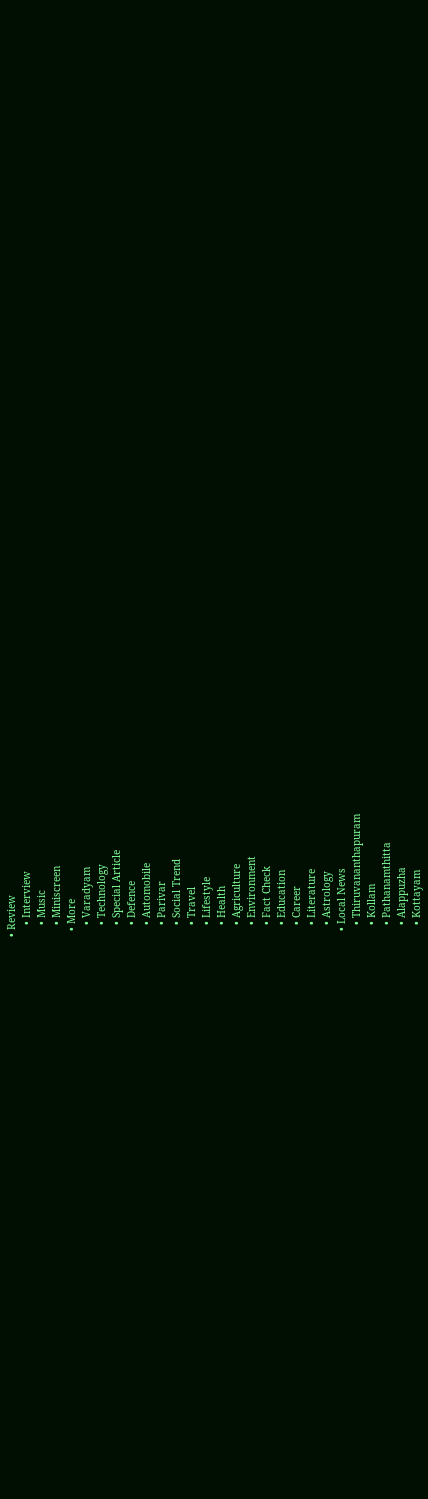• Review
    • Interview
    • Music
    • Miniscreen
  • More
    • Varadyam
    • Technology
    • Special Article
    • Defence
    • Automobile
    • Parivar
    • Social Trend
    • Travel
    • Lifestyle
    • Health
    • Agriculture
    • Environment
    • Fact Check
    • Education
    • Career
    • Literature
    • Astrology
  • Local News
    • Thiruvananthapuram
    • Kollam
    • Pathanamthitta
    • Alappuzha
    • Kottayam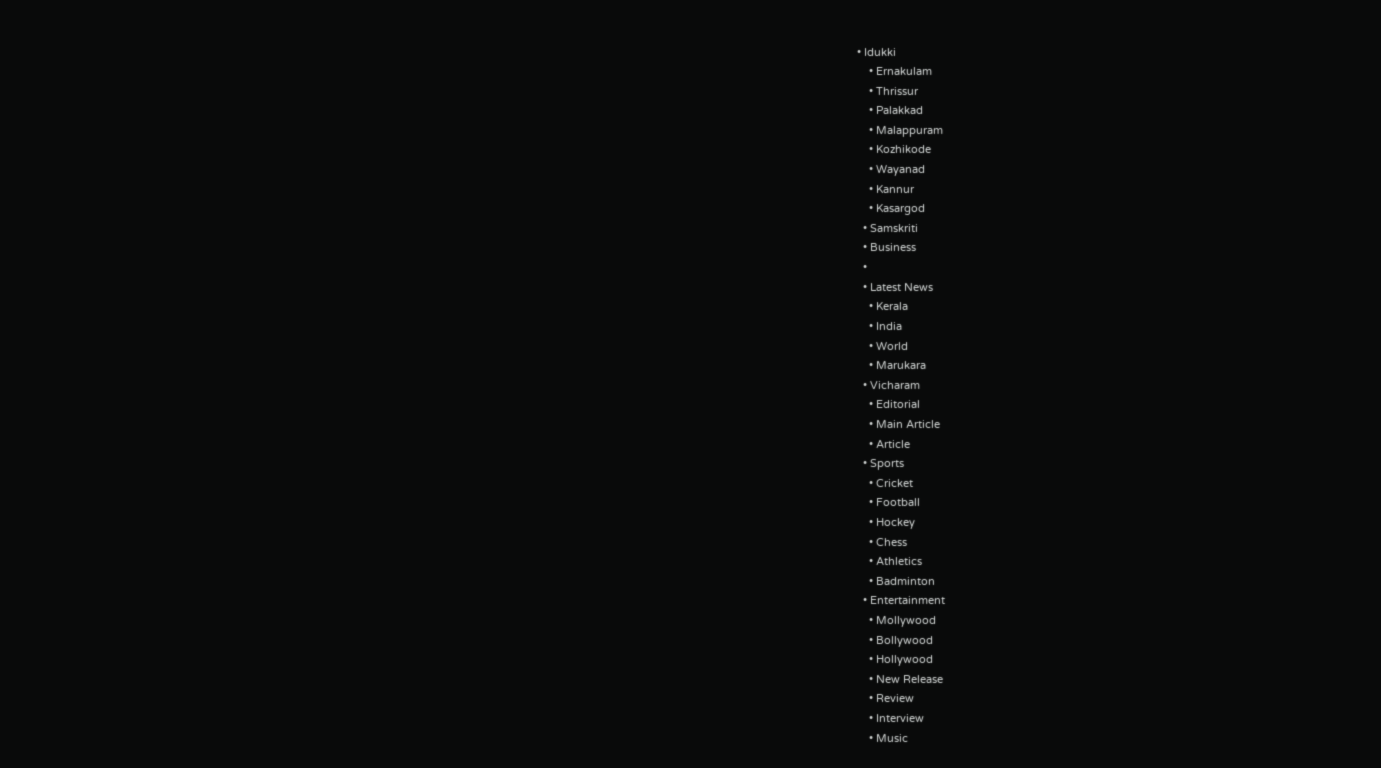• Idukki
    • Ernakulam
    • Thrissur
    • Palakkad
    • Malappuram
    • Kozhikode
    • Wayanad
    • Kannur
    • Kasargod
  • Samskriti
  • Business
  •
  • Latest News
    • Kerala
    • India
    • World
    • Marukara
  • Vicharam
    • Editorial
    • Main Article
    • Article
  • Sports
    • Cricket
    • Football
    • Hockey
    • Chess
    • Athletics
    • Badminton
  • Entertainment
    • Mollywood
    • Bollywood
    • Hollywood
    • New Release
    • Review
    • Interview
    • Music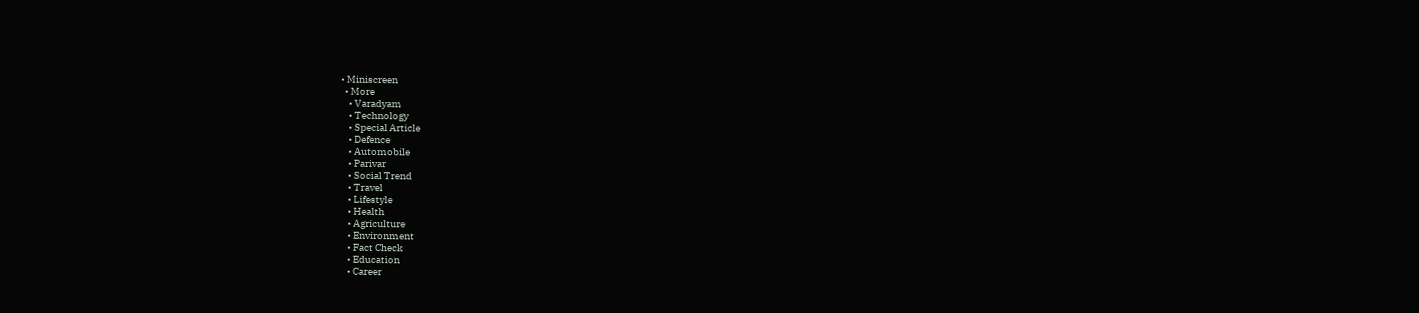• Miniscreen
  • More
    • Varadyam
    • Technology
    • Special Article
    • Defence
    • Automobile
    • Parivar
    • Social Trend
    • Travel
    • Lifestyle
    • Health
    • Agriculture
    • Environment
    • Fact Check
    • Education
    • Career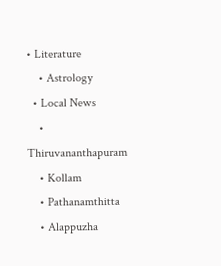• Literature
    • Astrology
  • Local News
    • Thiruvananthapuram
    • Kollam
    • Pathanamthitta
    • Alappuzha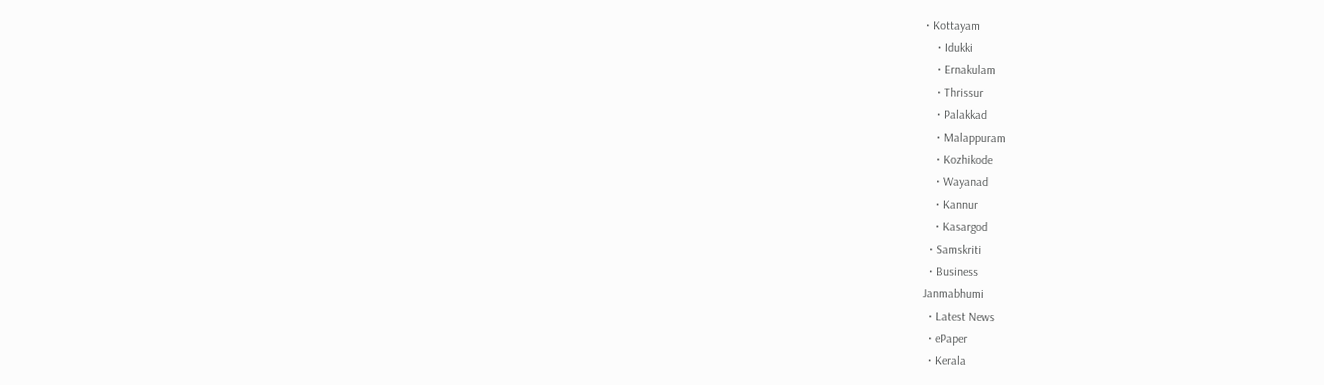• Kottayam
    • Idukki
    • Ernakulam
    • Thrissur
    • Palakkad
    • Malappuram
    • Kozhikode
    • Wayanad
    • Kannur
    • Kasargod
  • Samskriti
  • Business
Janmabhumi
  • Latest News
  • ePaper
  • Kerala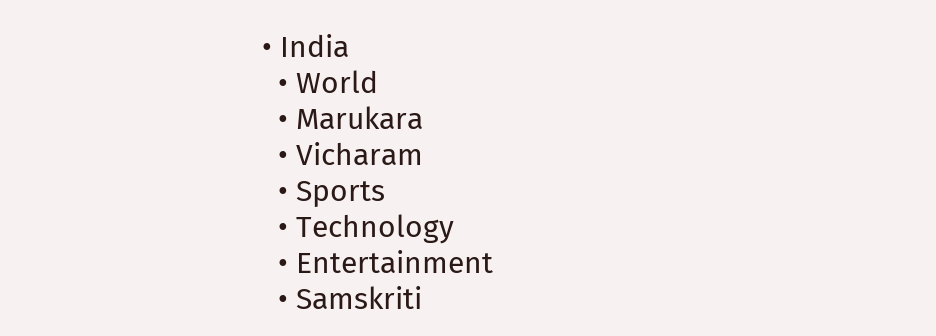• India
  • World
  • Marukara
  • Vicharam
  • Sports
  • Technology
  • Entertainment
  • Samskriti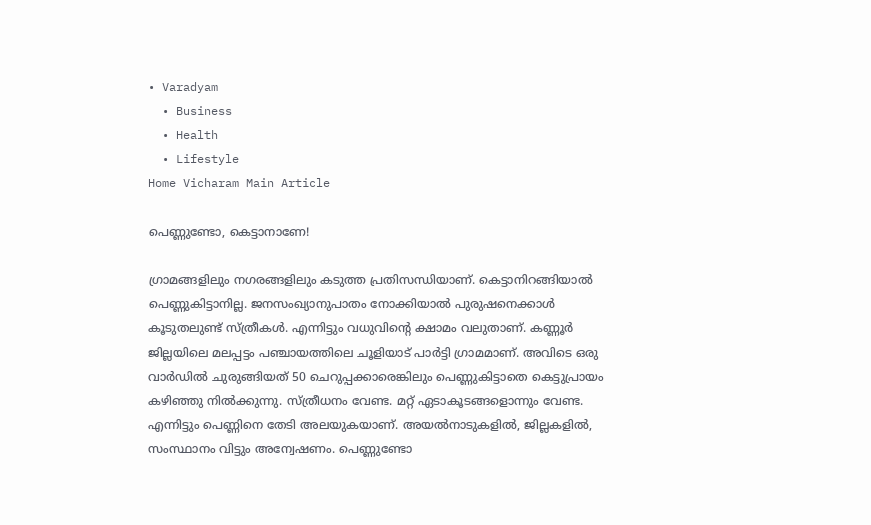• Varadyam
  • Business
  • Health
  • Lifestyle
Home Vicharam Main Article

പെണ്ണുണ്ടോ, കെട്ടാനാണേ!

ഗ്രാമങ്ങളിലും നഗരങ്ങളിലും കടുത്ത പ്രതിസന്ധിയാണ്. കെട്ടാനിറങ്ങിയാല്‍ പെണ്ണുകിട്ടാനില്ല. ജനസംഖ്യാനുപാതം നോക്കിയാല്‍ പുരുഷനെക്കാള്‍ കൂടുതലുണ്ട് സ്ത്രീകള്‍. എന്നിട്ടും വധുവിന്റെ ക്ഷാമം വലുതാണ്. കണ്ണൂര്‍ ജില്ലയിലെ മലപ്പട്ടം പഞ്ചായത്തിലെ ചൂളിയാട് പാര്‍ട്ടി ഗ്രാമമാണ്. അവിടെ ഒരു വാര്‍ഡില്‍ ചുരുങ്ങിയത് 50 ചെറുപ്പക്കാരെങ്കിലും പെണ്ണുകിട്ടാതെ കെട്ടുപ്രായം കഴിഞ്ഞു നില്‍ക്കുന്നു. സ്ത്രീധനം വേണ്ട. മറ്റ് ഏടാകൂടങ്ങളൊന്നും വേണ്ട. എന്നിട്ടും പെണ്ണിനെ തേടി അലയുകയാണ്. അയല്‍നാടുകളില്‍, ജില്ലകളില്‍, സംസ്ഥാനം വിട്ടും അന്വേഷണം. പെണ്ണുണ്ടോ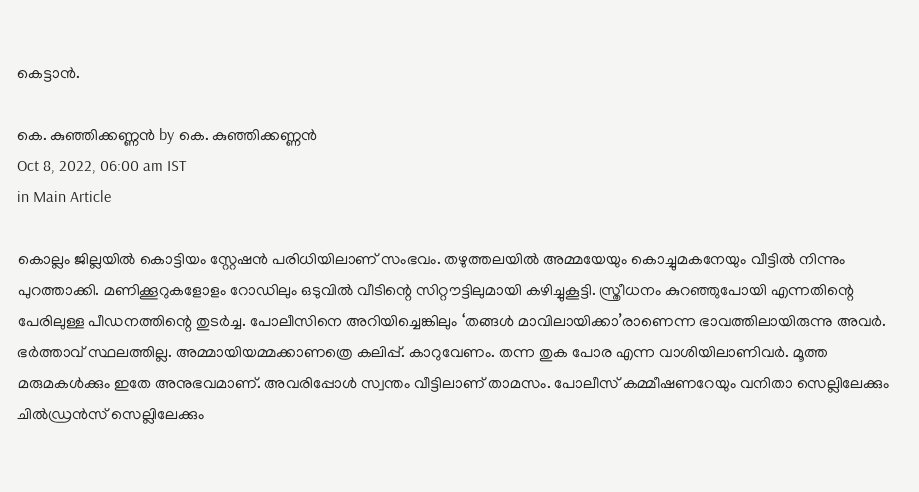കെട്ടാന്‍.

കെ. കുഞ്ഞിക്കണ്ണന്‍ by കെ. കുഞ്ഞിക്കണ്ണന്‍
Oct 8, 2022, 06:00 am IST
in Main Article

കൊല്ലം ജില്ലയില്‍ കൊട്ടിയം സ്റ്റേഷന്‍ പരിധിയിലാണ് സംഭവം. തഴുത്തലയില്‍ അമ്മയേയും കൊച്ചുമകനേയും വീട്ടില്‍ നിന്നും പുറത്താക്കി. മണിക്കൂറുകളോളം റോഡിലും ഒടുവില്‍ വീടിന്റെ സിറ്റൗട്ടിലുമായി കഴിച്ചുകൂട്ടി. സ്ത്രീധനം കുറഞ്ഞുപോയി എന്നതിന്റെ പേരിലുള്ള പീഡനത്തിന്റെ തുടര്‍ച്ച. പോലീസിനെ അറിയിച്ചെങ്കിലും ‘തങ്ങള്‍ മാവിലായിക്കാ’രാണെന്ന ഭാവത്തിലായിരുന്നു അവര്‍. ഭര്‍ത്താവ് സ്ഥലത്തില്ല. അമ്മായിയമ്മക്കാണത്രെ കലിപ്പ്. കാറുവേണം. തന്ന തുക പോര എന്ന വാശിയിലാണിവര്‍. മൂത്ത മരുമകള്‍ക്കും ഇതേ അനുഭവമാണ്. അവരിപ്പോള്‍ സ്വന്തം വീട്ടിലാണ് താമസം. പോലീസ് കമ്മീഷണറേയും വനിതാ സെല്ലിലേക്കും ചില്‍ഡ്രന്‍സ് സെല്ലിലേക്കും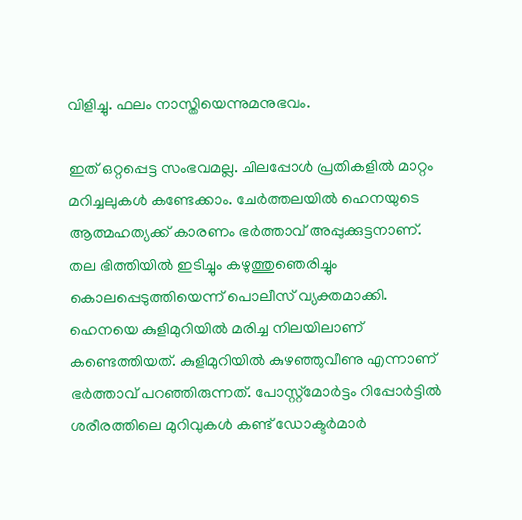വിളിച്ചു. ഫലം നാസ്തിയെന്നുമനുഭവം.

ഇത് ഒറ്റപ്പെട്ട സംഭവമല്ല. ചിലപ്പോള്‍ പ്രതികളില്‍ മാറ്റം മറിച്ചലുകള്‍ കണ്ടേക്കാം. ചേര്‍ത്തലയില്‍ ഹെനയുടെ ആത്മഹത്യക്ക് കാരണം ഭര്‍ത്താവ് അപ്പുക്കുട്ടനാണ്. തല ഭിത്തിയില്‍ ഇടിച്ചും കഴുത്തുഞെരിച്ചും കൊലപ്പെടുത്തിയെന്ന് പൊലീസ് വ്യക്തമാക്കി. ഹെനയെ കുളിമുറിയില്‍ മരിച്ച നിലയിലാണ് കണ്ടെത്തിയത്. കുളിമുറിയില്‍ കുഴഞ്ഞുവീണു എന്നാണ് ഭര്‍ത്താവ് പറഞ്ഞിരുന്നത്. പോസ്റ്റ്‌മോര്‍ട്ടം റിപ്പോര്‍ട്ടില്‍ ശരീരത്തിലെ മുറിവുകള്‍ കണ്ട് ഡോക്ടര്‍മാര്‍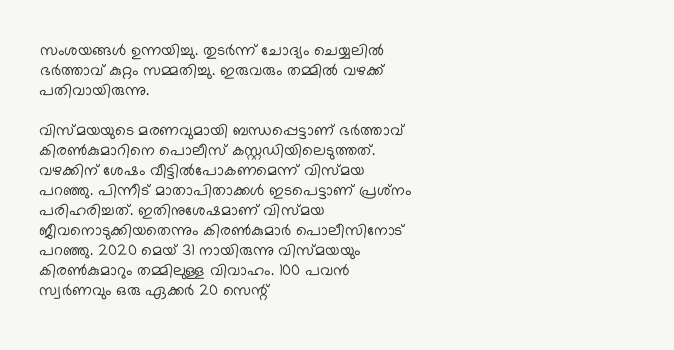സംശയങ്ങള്‍ ഉന്നയിച്ചു. തുടര്‍ന്ന് ചോദ്യം ചെയ്യലില്‍ ഭര്‍ത്താവ് കുറ്റം സമ്മതിച്ചു. ഇരുവരും തമ്മില്‍ വഴക്ക് പതിവായിരുന്നു.

വിസ്മയയുടെ മരണവുമായി ബന്ധപ്പെട്ടാണ് ഭര്‍ത്താവ് കിരണ്‍കുമാറിനെ പൊലീസ് കസ്റ്റഡിയിലെടുത്തത്. വഴക്കിന് ശേഷം വീട്ടില്‍പോകണമെന്ന് വിസ്മയ പറഞ്ഞു. പിന്നീട് മാതാപിതാക്കള്‍ ഇടപെട്ടാണ് പ്രശ്‌നം പരിഹരിച്ചത്. ഇതിനുശേഷമാണ് വിസ്മയ ജീവനൊടുക്കിയതെന്നും കിരണ്‍കുമാര്‍ പൊലീസിനോട് പറഞ്ഞു. 2020 മെയ് 31 നായിരുന്നു വിസ്മയയും കിരണ്‍കുമാറും തമ്മിലുള്ള വിവാഹം. 100 പവന്‍ സ്വര്‍ണവും ഒരു ഏക്കര്‍ 20 സെന്റ്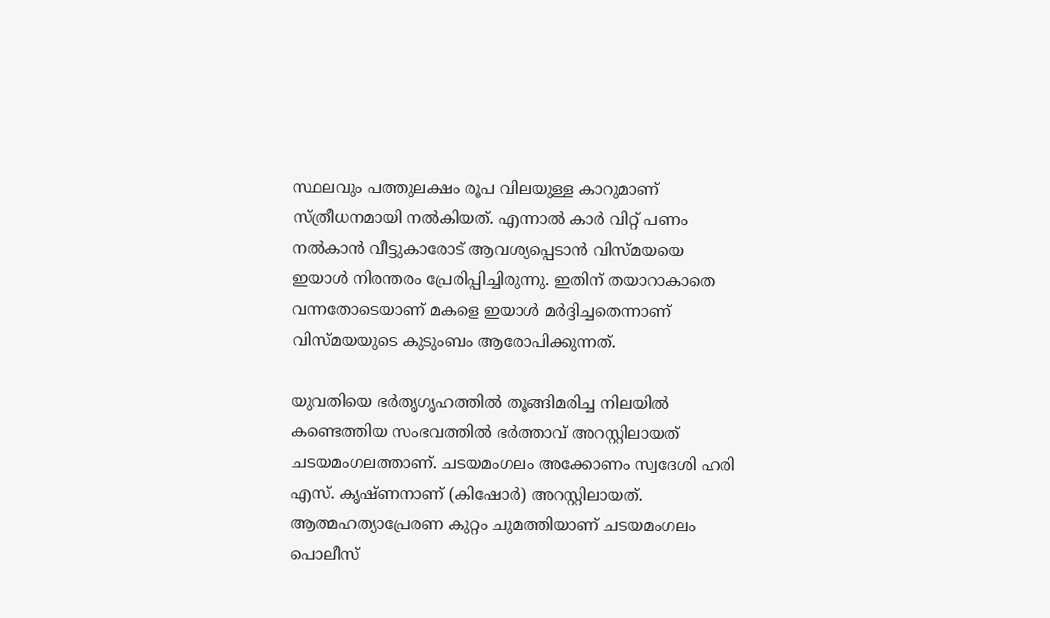സ്ഥലവും പത്തുലക്ഷം രൂപ വിലയുള്ള കാറുമാണ് സ്ത്രീധനമായി നല്‍കിയത്. എന്നാല്‍ കാര്‍ വിറ്റ് പണം നല്‍കാന്‍ വീട്ടുകാരോട് ആവശ്യപ്പെടാന്‍ വിസ്മയയെ ഇയാള്‍ നിരന്തരം പ്രേരിപ്പിച്ചിരുന്നു. ഇതിന് തയാറാകാതെ വന്നതോടെയാണ് മകളെ ഇയാള്‍ മര്‍ദ്ദിച്ചതെന്നാണ് വിസ്മയയുടെ കുടുംബം ആരോപിക്കുന്നത്.

യുവതിയെ ഭര്‍തൃഗൃഹത്തില്‍ തൂങ്ങിമരിച്ച നിലയില്‍ കണ്ടെത്തിയ സംഭവത്തില്‍ ഭര്‍ത്താവ് അറസ്റ്റിലായത് ചടയമംഗലത്താണ്. ചടയമംഗലം അക്കോണം സ്വദേശി ഹരി എസ്. കൃഷ്ണനാണ് (കിഷോര്‍) അറസ്റ്റിലായത്. ആത്മഹത്യാപ്രേരണ കുറ്റം ചുമത്തിയാണ് ചടയമംഗലം പൊലീസ്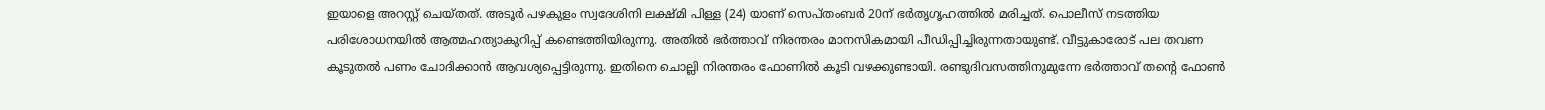ഇയാളെ അറസ്റ്റ് ചെയ്തത്. അടൂര്‍ പഴകുളം സ്വദേശിനി ലക്ഷ്മി പിള്ള (24) യാണ് സെപ്തംബര്‍ 20ന് ഭര്‍തൃഗൃഹത്തില്‍ മരിച്ചത്. പൊലീസ് നടത്തിയ പരിശോധനയില്‍ ആത്മഹത്യാകുറിപ്പ് കണ്ടെത്തിയിരുന്നു. അതില്‍ ഭര്‍ത്താവ് നിരന്തരം മാനസികമായി പീഡിപ്പിച്ചിരുന്നതായുണ്ട്. വീട്ടുകാരോട് പല തവണ കൂടുതല്‍ പണം ചോദിക്കാന്‍ ആവശ്യപ്പെട്ടിരുന്നു. ഇതിനെ ചൊല്ലി നിരന്തരം ഫോണില്‍ കൂടി വഴക്കുണ്ടായി. രണ്ടുദിവസത്തിനുമുന്നേ ഭര്‍ത്താവ് തന്റെ ഫോണ്‍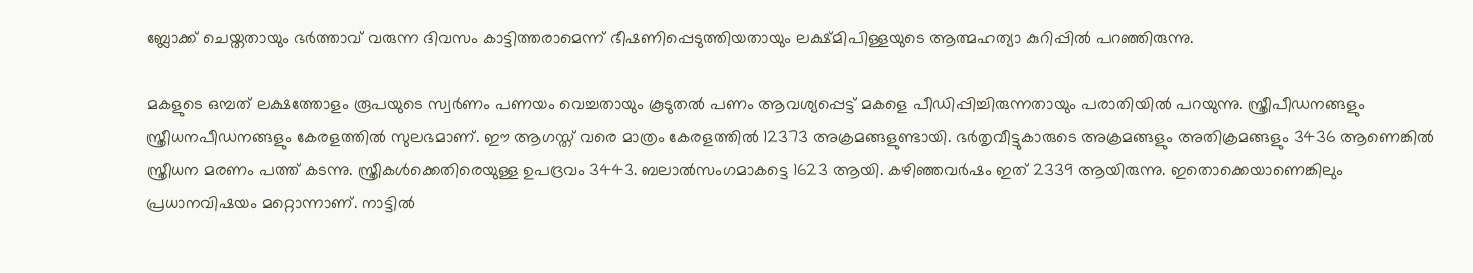ബ്ലോക്ക് ചെയ്തതായും ഭര്‍ത്താവ് വരുന്ന ദിവസം കാട്ടിത്തരാമെന്ന് ഭീഷണിപ്പെടുത്തിയതായും ലക്ഷ്മിപിള്ളയുടെ ആത്മഹത്യാ കുറിപ്പില്‍ പറഞ്ഞിരുന്നു.

മകളുടെ ഒമ്പത് ലക്ഷത്തോളം രൂപയുടെ സ്വര്‍ണം പണയം വെച്ചതായും കൂടുതല്‍ പണം ആവശ്യപ്പെട്ട് മകളെ പീഡിപ്പിച്ചിരുന്നതായും പരാതിയില്‍ പറയുന്നു. സ്ത്രീപീഡനങ്ങളും സ്ത്രീധനപീഡനങ്ങളും കേരളത്തില്‍ സുലഭമാണ്. ഈ ആഗസ്ത് വരെ മാത്രം കേരളത്തില്‍ 12373 അക്രമങ്ങളുണ്ടായി. ഭര്‍തൃവീട്ടുകാരുടെ അക്രമങ്ങളും അതിക്രമങ്ങളും 3436 ആണെങ്കില്‍ സ്ത്രീധന മരണം പത്ത് കടന്നു. സ്ത്രീകള്‍ക്കെതിരെയുള്ള ഉപദ്രവം 3443. ബലാല്‍സംഗമാകട്ടെ 1623 ആയി. കഴിഞ്ഞവര്‍ഷം ഇത് 2339 ആയിരുന്നു. ഇതൊക്കെയാണെങ്കിലും പ്രധാനവിഷയം മറ്റൊന്നാണ്. നാട്ടില്‍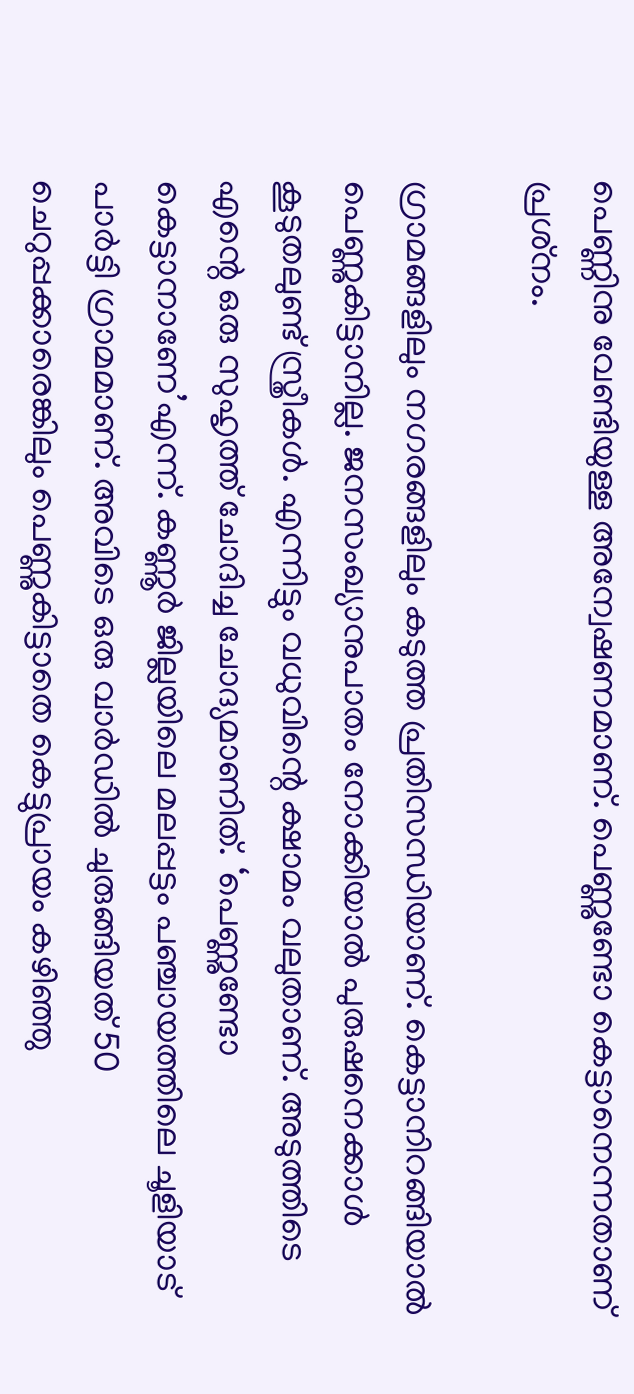പെണ്ണിനു വേണ്ടിയുള്ള അന്വേഷണമാണ്. പെണ്ണുണ്ടോ കെട്ടാനെന്നതാണ് പ്രശ്‌നം.

ഗ്രാമങ്ങളിലും നഗരങ്ങളിലും കടുത്ത പ്രതിസന്ധിയാണ്. കെട്ടാനിറങ്ങിയാല്‍ പെണ്ണുകിട്ടാനില്ല. ജനസംഖ്യാനുപാതം നോക്കിയാല്‍ പുരുഷനെക്കാള്‍ കൂടുതലുണ്ട് സ്ത്രീകള്‍. എന്നിട്ടും വധുവിന്റെ ക്ഷാമം വലുതാണ്. അടുത്തിടെ എന്റെ ഒരു സുഹൃത്ത് ചോദിച്ച ചോദ്യമാണിത്. ‘പെണ്ണുണ്ടോ കെട്ടാനാണേ’എന്ന്. കണ്ണൂര്‍ ജില്ലയിലെ മലപ്പട്ടം പഞ്ചായത്തിലെ ചൂളിയാട് പാര്‍ട്ടി ഗ്രാമമാണ്. അവിടെ ഒരു വാര്‍ഡില്‍ ചുരുങ്ങിയത് 50 ചെറുപ്പക്കാരെങ്കിലും പെണ്ണുകിട്ടാതെ കെട്ടുപ്രായം കഴിഞ്ഞു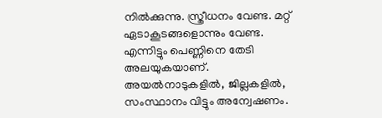നില്‍ക്കുന്നു. സ്ത്രീധനം വേണ്ട. മറ്റ് ഏടാകൂടങ്ങളൊന്നും വേണ്ട. എന്നിട്ടും പെണ്ണിനെ തേടി അലയുകയാണ്. അയല്‍നാടുകളില്‍, ജില്ലകളില്‍, സംസ്ഥാനം വിട്ടും അന്വേഷണം.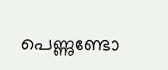പെണ്ണുണ്ടോ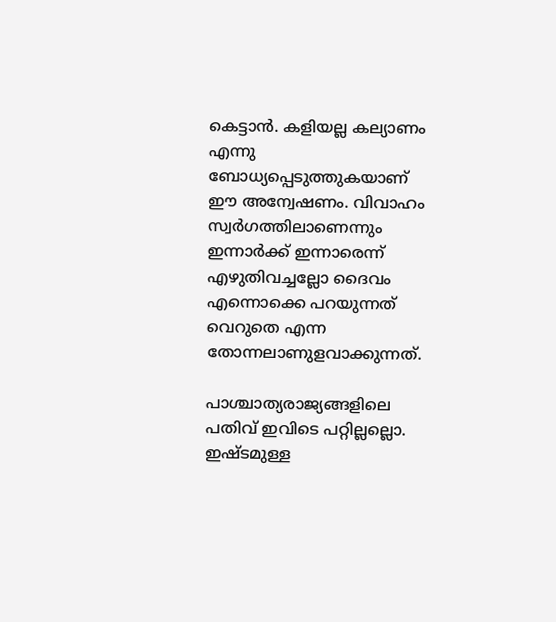കെട്ടാന്‍. കളിയല്ല കല്യാണം എന്നു ബോധ്യപ്പെടുത്തുകയാണ് ഈ അന്വേഷണം. വിവാഹം സ്വര്‍ഗത്തിലാണെന്നും ഇന്നാര്‍ക്ക് ഇന്നാരെന്ന് എഴുതിവച്ചല്ലോ ദൈവം എന്നൊക്കെ പറയുന്നത് വെറുതെ എന്ന തോന്നലാണുളവാക്കുന്നത്.

പാശ്ചാത്യരാജ്യങ്ങളിലെ പതിവ് ഇവിടെ പറ്റില്ലല്ലൊ. ഇഷ്ടമുള്ള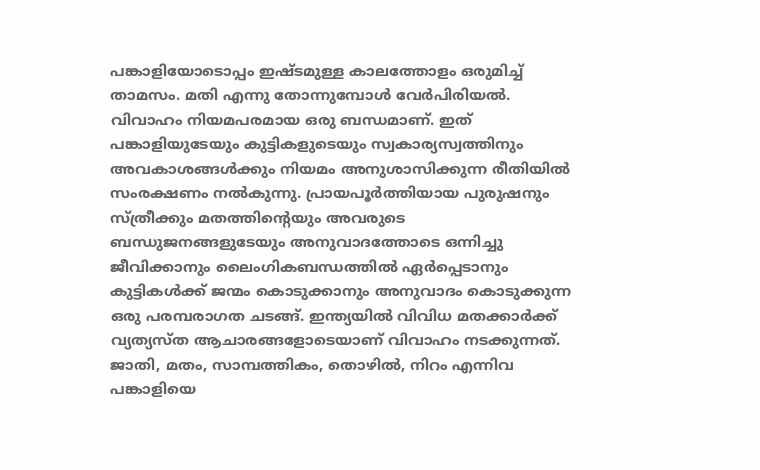പങ്കാളിയോടൊപ്പം ഇഷ്ടമുള്ള കാലത്തോളം ഒരുമിച്ച് താമസം. മതി എന്നു തോന്നുമ്പോള്‍ വേര്‍പിരിയല്‍. വിവാഹം നിയമപരമായ ഒരു ബന്ധമാണ്. ഇത് പങ്കാളിയുടേയും കുട്ടികളുടെയും സ്വകാര്യസ്വത്തിനും അവകാശങ്ങള്‍ക്കും നിയമം അനുശാസിക്കുന്ന രീതിയില്‍ സംരക്ഷണം നല്‍കുന്നു. പ്രായപൂര്‍ത്തിയായ പുരുഷനും സ്ത്രീക്കും മതത്തിന്റെയും അവരുടെ ബന്ധുജനങ്ങളുടേയും അനുവാദത്തോടെ ഒന്നിച്ചു ജീവിക്കാനും ലൈംഗികബന്ധത്തില്‍ ഏര്‍പ്പെടാനും കുട്ടികള്‍ക്ക് ജന്മം കൊടുക്കാനും അനുവാദം കൊടുക്കുന്ന ഒരു പരമ്പരാഗത ചടങ്ങ്. ഇന്ത്യയില്‍ വിവിധ മതക്കാര്‍ക്ക് വ്യത്യസ്ത ആചാരങ്ങളോടെയാണ് വിവാഹം നടക്കുന്നത്. ജാതി, മതം, സാമ്പത്തികം, തൊഴില്‍, നിറം എന്നിവ പങ്കാളിയെ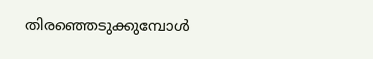തിരഞ്ഞെടുക്കുമ്പോള്‍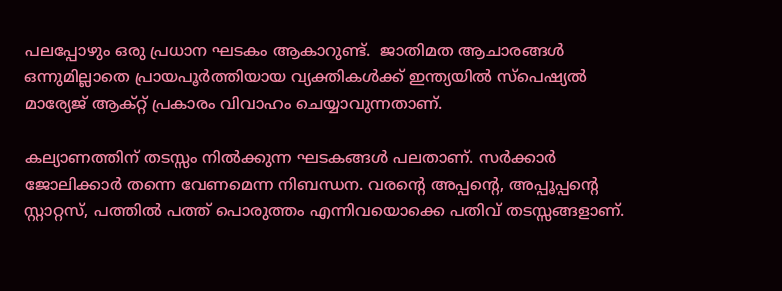പലപ്പോഴും ഒരു പ്രധാന ഘടകം ആകാറുണ്ട്.  ജാതിമത ആചാരങ്ങള്‍ ഒന്നുമില്ലാതെ പ്രായപൂര്‍ത്തിയായ വ്യക്തികള്‍ക്ക് ഇന്ത്യയില്‍ സ്‌പെഷ്യല്‍ മാര്യേജ് ആക്റ്റ് പ്രകാരം വിവാഹം ചെയ്യാവുന്നതാണ്.

കല്യാണത്തിന് തടസ്സം നില്‍ക്കുന്ന ഘടകങ്ങള്‍ പലതാണ്. സര്‍ക്കാര്‍ ജോലിക്കാര്‍ തന്നെ വേണമെന്ന നിബന്ധന. വരന്റെ അപ്പന്റെ, അപ്പൂപ്പന്റെ സ്റ്റാറ്റസ്, പത്തില്‍ പത്ത് പൊരുത്തം എന്നിവയൊക്കെ പതിവ് തടസ്സങ്ങളാണ്.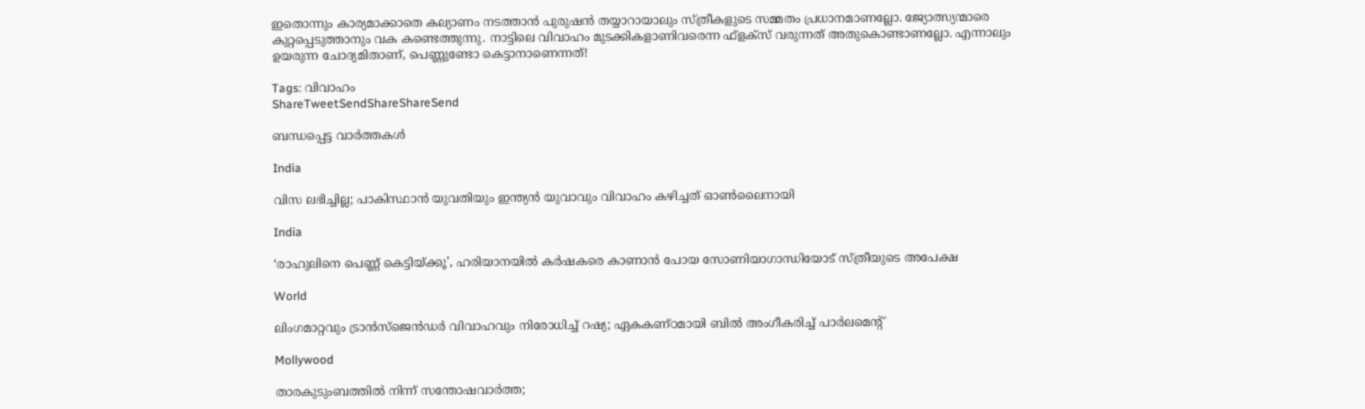ഇതൊന്നും കാര്യമാക്കാതെ കല്യാണം നടത്താന്‍ പുരുഷന്‍ തയ്യാറായാലും സ്ത്രീകളുടെ സമ്മതം പ്രധാനമാണല്ലോ. ജ്യോത്സ്യന്മാരെ കുറ്റപ്പെടുത്താനും വക കണ്ടെത്തുന്നു. നാട്ടിലെ വിവാഹം മുടക്കികളാണിവരെന്ന ഫ്‌ളക്‌സ് വരുന്നത് അതുകൊണ്ടാണല്ലോ. എന്നാലും ഉയരുന്ന ചോദ്യമിതാണ്, പെണ്ണുണ്ടോ കെട്ടാനാണെന്നത്!

Tags: വിവാഹം
ShareTweetSendShareShareSend

ബന്ധപ്പെട്ട വാര്‍ത്തകള്‍

India

വിസ ലഭിച്ചില്ല; പാകിസ്ഥാന്‍ യുവതിയും ഇന്ത്യന്‍ യുവാവും വിവാഹം കഴിച്ചത് ഓണ്‍ലൈനായി

India

‘രാഹുലിനെ പെണ്ണ് കെട്ടിയ്‌ക്കൂ’, ഹരിയാനയില്‍ കര്‍ഷകരെ കാണാന്‍ പോയ സോണിയാഗാന്ധിയോട് സ്ത്രീയുടെ അപേക്ഷ

World

ലിംഗമാറ്റവും ട്രാന്‍സ്‌ജെന്‍ഡര്‍ വിവാഹവും നിരോധിച്ച് റഷ്യ; ഏകകണ്ഠമായി ബില്‍ അംഗീകരിച്ച് പാര്‍ലമെന്റ്

Mollywood

താരകുടുംബത്തില്‍ നിന്ന് സന്തോഷവാര്‍ത്ത;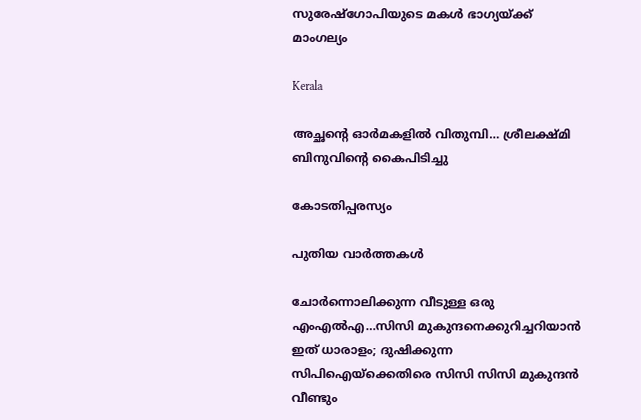സുരേഷ്‌ഗോപിയുടെ മകള്‍ ഭാഗ്യയ്‌ക്ക് മാംഗല്യം

Kerala

അച്ഛന്റെ ഓര്‍മകളില്‍ വിതുമ്പി… ശ്രീലക്ഷ്മി ബിനുവിന്റെ കൈപിടിച്ചു

കോടതിപ്പരസ്യം

പുതിയ വാര്‍ത്തകള്‍

ചോര്‍ന്നൊലിക്കുന്ന വീടുള്ള ഒരു എംഎല്‍എ…സിസി മുകുന്ദനെക്കുറിച്ചറിയാന്‍ ഇത് ധാരാളം; ദുഷിക്കുന്ന സിപിഐയ്‌ക്കെതിരെ സിസി സിസി മുകുന്ദന്‍ വീണ്ടും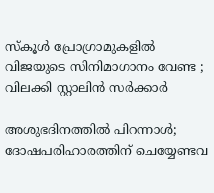സ്കൂൾ പ്രോഗ്രാമുകളിൽ വിജയുടെ സിനിമാഗാനം വേണ്ട ; വിലക്കി സ്റ്റാലിൻ സർക്കാർ

അശുഭദിനത്തിൽ പിറന്നാൾ; ദോഷപരിഹാരത്തിന് ചെയ്യേണ്ടവ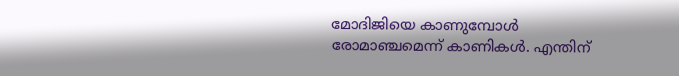മോദിജിയെ കാണുമ്പോള്‍ രോമാഞ്ചമെന്ന് കാണികള്‍. എന്തിന്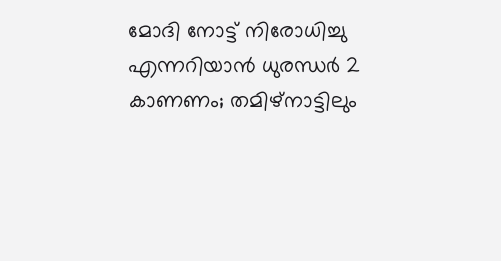മോദി നോട്ട് നിരോധിച്ചു എന്നറിയാന്‍ ധുരന്ധര്‍ 2 കാണണം; തമിഴ്നാട്ടിലും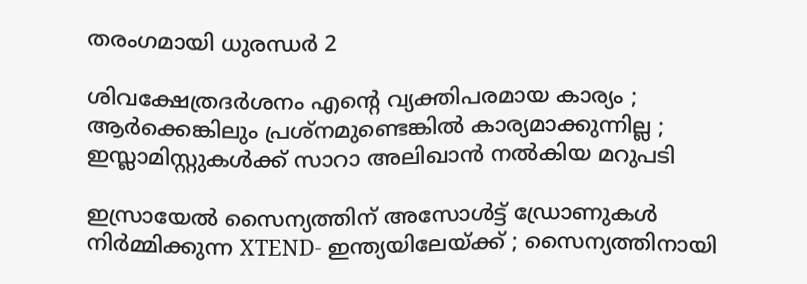തരംഗമായി ധുരന്ധര്‍ 2

ശിവക്ഷേത്രദർശനം എന്റെ വ്യക്തിപരമായ കാര്യം ; ആർക്കെങ്കിലും പ്രശ്‌നമുണ്ടെങ്കിൽ കാര്യമാക്കുന്നില്ല ; ഇസ്ലാമിസ്റ്റുകൾക്ക് സാറാ അലിഖാൻ നൽകിയ മറുപടി

ഇസ്രായേൽ സൈന്യത്തിന് അസോൾട്ട് ഡ്രോണുകൾ നിർമ്മിക്കുന്ന XTEND- ഇന്ത്യയിലേയ്‌ക്ക് ; സൈന്യത്തിനായി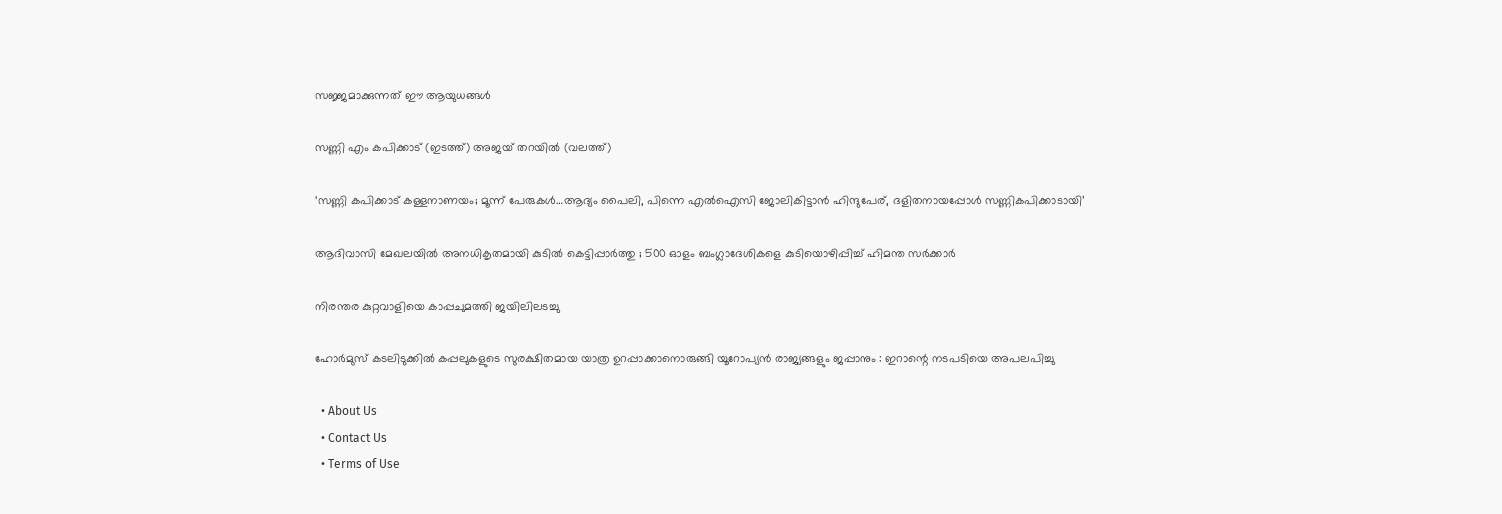സജ്ജമാക്കുന്നത് ഈ ആയുധങ്ങൾ

സണ്ണി എം കപിക്കാട് (ഇടത്ത്) അജയ് തറയില്‍ (വലത്ത്)

‘സണ്ണി കപിക്കാട് കള്ളനാണയം; മൂന്ന് പേരുകള്‍…ആദ്യം പൈലി, പിന്നെ എല്‍ഐസി ജോലികിട്ടാന്‍ ഹിന്ദുപേര്, ദളിതനായപ്പോള്‍ സണ്ണികപിക്കാടായി’

ആദിവാസി മേഖലയിൽ അനധികൃതമായി കുടിൽ കെട്ടിപ്പാർത്തു ; 500 ഓളം ബംഗ്ലാദേശികളെ കുടിയൊഴിപ്പിച്ച് ഹിമന്ത സർക്കാർ

നിരന്തര കുറ്റവാളിയെ കാപ്പചുമത്തി ജയിലിലടച്ചു

ഹോർമുസ് കടലിടുക്കിൽ കപ്പലുകളുടെ സുരക്ഷിതമായ യാത്ര ഉറപ്പാക്കാനൊരുങ്ങി യൂറോപ്യൻ രാജ്യങ്ങളും ജപ്പാനും : ഇറാന്റെ നടപടിയെ അപലപിച്ചു

  • About Us
  • Contact Us
  • Terms of Use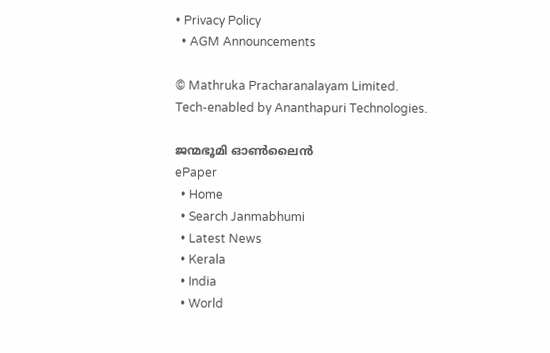• Privacy Policy
  • AGM Announcements

© Mathruka Pracharanalayam Limited.
Tech-enabled by Ananthapuri Technologies.

ജന്മഭൂമി ഓണ്‍ലൈന്‍
ePaper
  • Home
  • Search Janmabhumi
  • Latest News
  • Kerala
  • India
  • World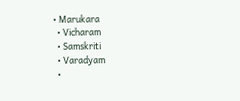• Marukara
  • Vicharam
  • Samskriti
  • Varadyam
  •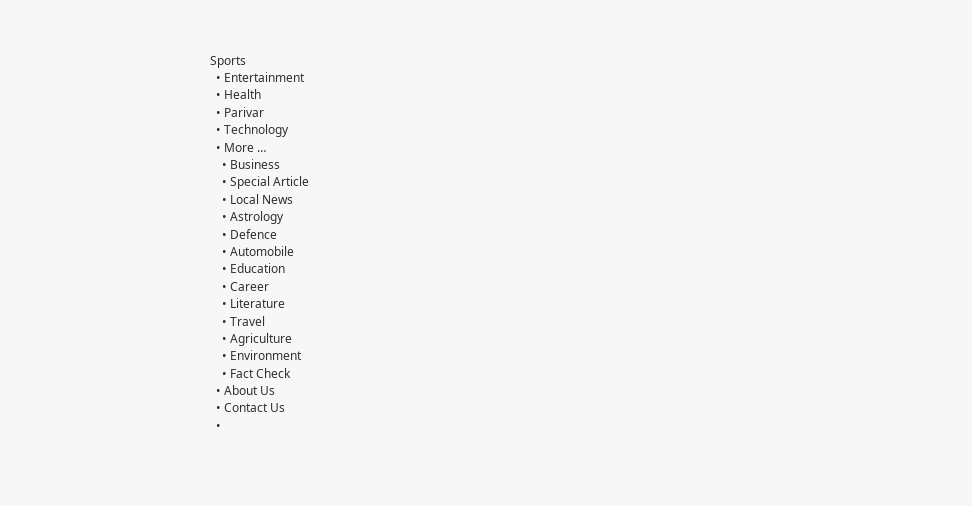Sports
  • Entertainment
  • Health
  • Parivar
  • Technology
  • More …
    • Business
    • Special Article
    • Local News
    • Astrology
    • Defence
    • Automobile
    • Education
    • Career
    • Literature
    • Travel
    • Agriculture
    • Environment
    • Fact Check
  • About Us
  • Contact Us
  •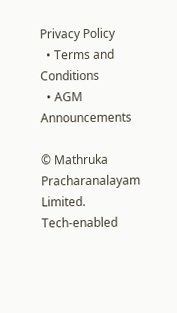Privacy Policy
  • Terms and Conditions
  • AGM Announcements

© Mathruka Pracharanalayam Limited.
Tech-enabled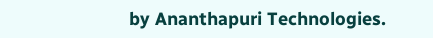by Ananthapuri Technologies.